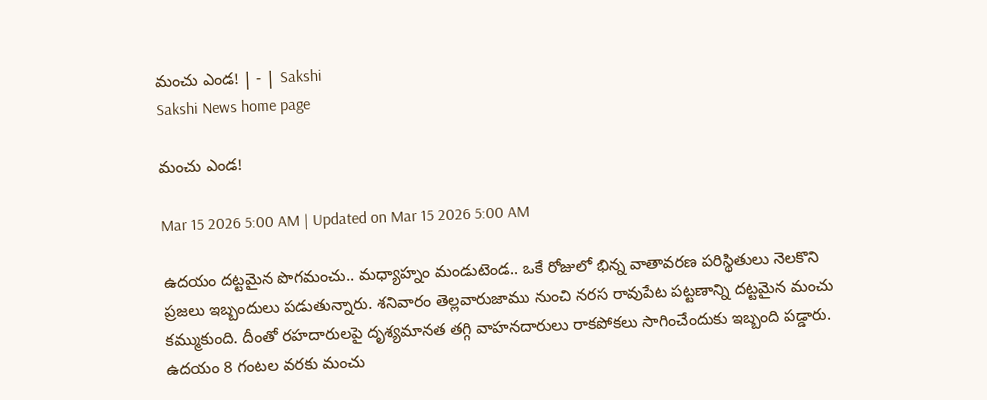మంచు ఎండ! | - | Sakshi
Sakshi News home page

మంచు ఎండ!

Mar 15 2026 5:00 AM | Updated on Mar 15 2026 5:00 AM

ఉదయం దట్టమైన పొగమంచు.. మధ్యాహ్నం మండుటెండ.. ఒకే రోజులో భిన్న వాతావరణ పరిస్థితులు నెలకొని ప్రజలు ఇబ్బందులు పడుతున్నారు. శనివారం తెల్లవారుజాము నుంచి నరస రావుపేట పట్టణాన్ని దట్టమైన మంచు కమ్ముకుంది. దీంతో రహదారులపై దృశ్యమానత తగ్గి వాహనదారులు రాకపోకలు సాగించేందుకు ఇబ్బంది పడ్డారు. ఉదయం 8 గంటల వరకు మంచు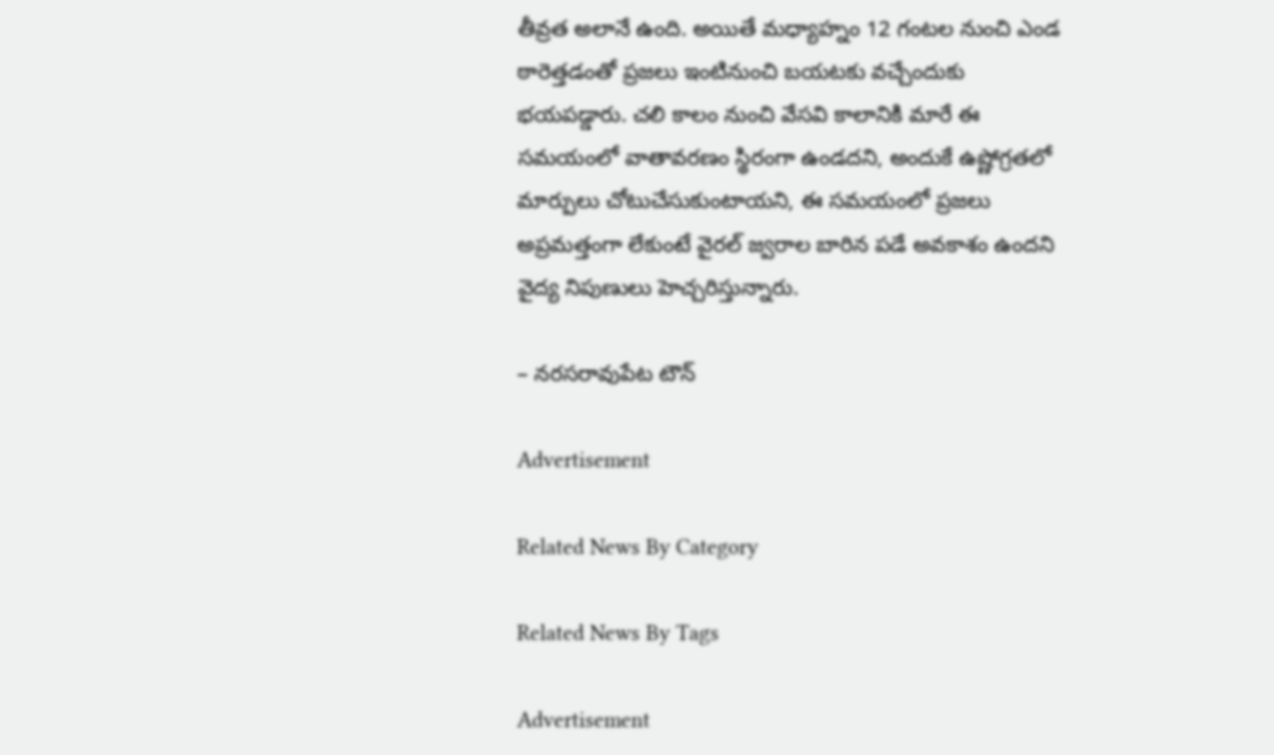తీవ్రత అలానే ఉంది. అయితే మధ్యాహ్నం 12 గంటల నుంచి ఎండ ఠారెత్తడంతో ప్రజలు ఇంటినుంచి బయటకు వచ్చేందుకు భయపడ్డారు. చలి కాలం నుంచి వేసవి కాలానికి మారే ఈ సమయంలో వాతావరణం స్థిరంగా ఉండదని, అందుకే ఉష్ణోగ్రతలో మార్పులు చోటుచేసుకుంటాయని, ఈ సమయంలో ప్రజలు అప్రమత్తంగా లేకుంటే వైరల్‌ జ్వరాల బారిన పడే అవకాశం ఉందని వైద్య నిపుణులు హెచ్చరిస్తున్నారు.

– నరసరావుపేట టౌన్‌

Advertisement

Related News By Category

Related News By Tags

Advertisement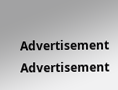Advertisement
Advertisement